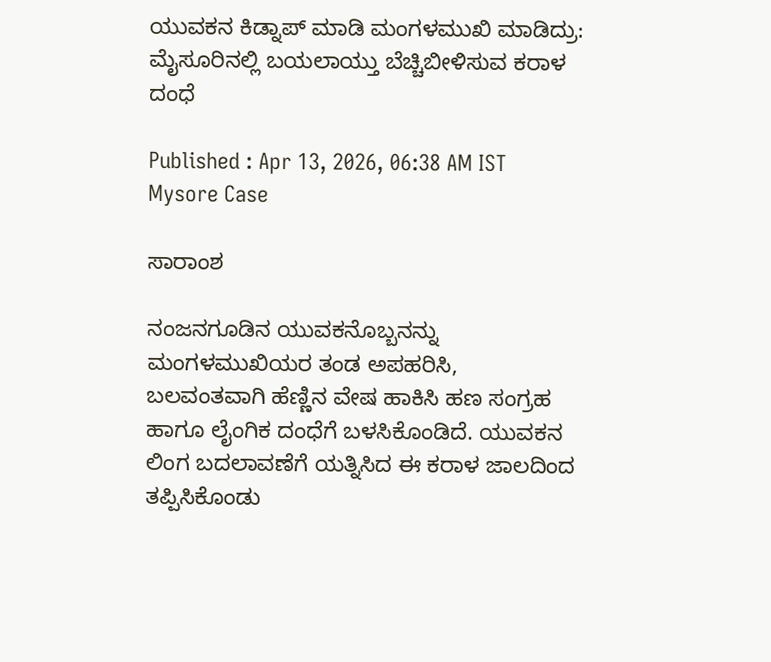ಯುವಕನ ಕಿಡ್ನಾಪ್‌ ಮಾಡಿ ಮಂಗಳಮುಖಿ ಮಾಡಿದ್ರು: ಮೈಸೂರಿನಲ್ಲಿ ಬಯಲಾಯ್ತು ಬೆಚ್ಚಿಬೀಳಿಸುವ ಕರಾಳ ದಂಧೆ

Published : Apr 13, 2026, 06:38 AM IST
Mysore Case

ಸಾರಾಂಶ

ನಂಜನಗೂಡಿನ ಯುವಕನೊಬ್ಬನನ್ನು ಮಂಗಳಮುಖಿಯರ ತಂಡ ಅಪಹರಿಸಿ, ಬಲವಂತವಾಗಿ ಹೆಣ್ಣಿನ ವೇಷ ಹಾಕಿಸಿ ಹಣ ಸಂಗ್ರಹ ಹಾಗೂ ಲೈಂಗಿಕ ದಂಧೆಗೆ ಬಳಸಿಕೊಂಡಿದೆ. ಯುವಕನ ಲಿಂಗ ಬದಲಾವಣೆಗೆ ಯತ್ನಿಸಿದ ಈ ಕರಾಳ ಜಾಲದಿಂದ ತಪ್ಪಿಸಿಕೊಂಡು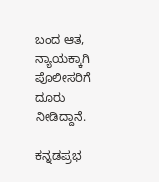ಬಂದ ಆತ, ನ್ಯಾಯಕ್ಕಾಗಿ ಪೊಲೀಸರಿಗೆ ದೂರು ನೀಡಿದ್ದಾನೆ.

ಕನ್ನಡಪ್ರಭ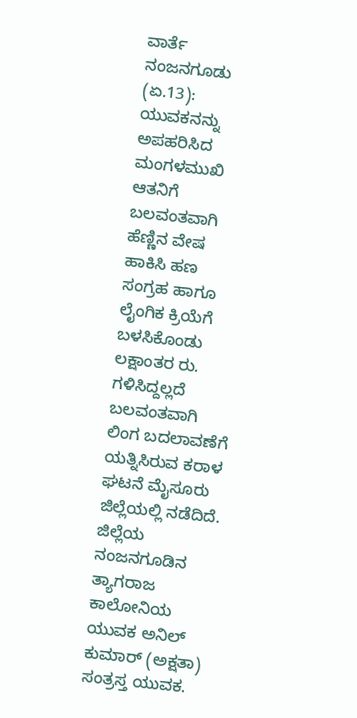ವಾರ್ತೆ ನಂಜನಗೂಡು (ಏ.13): ಯುವಕನನ್ನು ಅಪಹರಿಸಿದ ಮಂಗಳಮುಖಿ ಆತನಿಗೆ ಬಲವಂತವಾಗಿ ಹೆಣ್ಣಿನ ವೇಷ ಹಾಕಿಸಿ ಹಣ ಸಂಗ್ರಹ ಹಾಗೂ ಲೈಂಗಿಕ ಕ್ರಿಯೆಗೆ ಬಳಸಿಕೊಂಡು ಲಕ್ಷಾಂತರ ರು. ಗಳಿಸಿದ್ದಲ್ಲದೆ ಬಲವಂತವಾಗಿ ಲಿಂಗ ಬದಲಾವಣೆಗೆ ಯತ್ನಿಸಿರುವ ಕರಾಳ ಘಟನೆ ಮೈಸೂರು ಜಿಲ್ಲೆಯಲ್ಲಿ ನಡೆದಿದೆ. ಜಿಲ್ಲೆಯ ನಂಜನಗೂಡಿನ ತ್ಯಾಗರಾಜ ಕಾಲೋನಿಯ ಯುವಕ ಅನಿಲ್ ಕುಮಾರ್ (ಅಕ್ಷತಾ) ಸಂತ್ರಸ್ತ ಯುವಕ.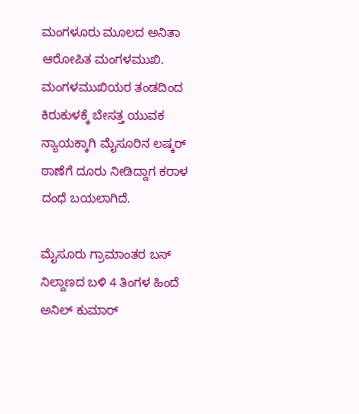ಮಂಗಳೂರು ಮೂಲದ ಅನಿತಾ ಆರೋಪಿತ ಮಂಗಳಮುಖಿ. ಮಂಗಳಮುಖಿಯರ ತಂಡದಿಂದ ಕಿರುಕುಳಕ್ಕೆ ಬೇಸತ್ತ ಯುವಕ ನ್ಯಾಯಕ್ಕಾಗಿ ಮೈಸೂರಿನ ಲಷ್ಕರ್ ಠಾಣೆಗೆ ದೂರು ನೀಡಿದ್ದಾಗ ಕರಾಳ ದಂಧೆ ಬಯಲಾಗಿದೆ.

ಮೈಸೂರು ಗ್ರಾಮಾಂತರ ಬಸ್ ನಿಲ್ದಾಣದ ಬಳಿ 4 ತಿಂಗಳ ಹಿಂದೆ ಅನಿಲ್ ಕುಮಾರ್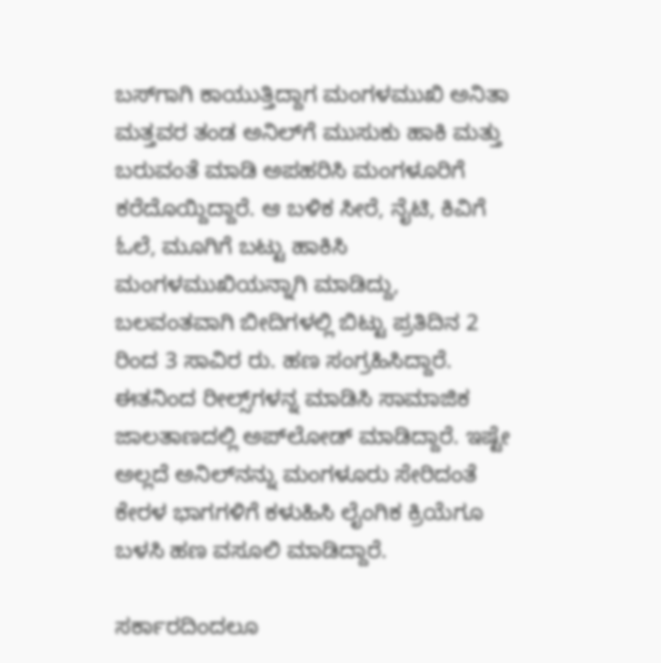ಬಸ್‌ಗಾಗಿ ಕಾಯುತ್ತಿದ್ದಾಗ ಮಂಗಳಮುಖಿ ಅನಿತಾ ಮತ್ತವರ ತಂಡ ಅನಿಲ್‌ಗೆ ಮುಸುಕು ಹಾಕಿ ಮತ್ತು ಬರುವಂತೆ ಮಾಡಿ ಅಪಹರಿಸಿ ಮಂಗಳೂರಿಗೆ ಕರೆದೊಯ್ದಿದ್ದಾರೆ. ಆ ಬಳಿಕ ಸೀರೆ, ನೈಟಿ, ಕಿವಿಗೆ ಓಲೆ, ಮೂಗಿಗೆ ಬಟ್ಟು ಹಾಕಿಸಿ ಮಂಗಳಮುಖಿಯನ್ನಾಗಿ ಮಾಡಿದ್ದು, ಬಲವಂತವಾಗಿ ಬೀದಿಗಳಲ್ಲಿ ಬಿಟ್ಟು ಪ್ರತಿದಿನ 2 ರಿಂದ 3 ಸಾವಿರ ರು. ಹಣ ಸಂಗ್ರಹಿಸಿದ್ದಾರೆ. ಈತನಿಂದ ರೀಲ್ಸ್‌ಗಳನ್ನ ಮಾಡಿಸಿ ಸಾಮಾಜಿಕ ಜಾಲತಾಣದಲ್ಲಿ ಅಪ್‌ಲೋಡ್ ಮಾಡಿದ್ದಾರೆ. ಇಷ್ಟೇ ಅಲ್ಲದೆ ಅನಿಲ್‌ನನ್ನು ಮಂಗಳೂರು ಸೇರಿದಂತೆ ಕೇರಳ ಭಾಗಗಳಿಗೆ ಕಳುಹಿಸಿ ಲೈಂಗಿಕ ಕ್ರಿಯೆಗೂ ಬಳಸಿ ಹಣ ವಸೂಲಿ ಮಾಡಿದ್ದಾರೆ.

ಸರ್ಕಾರದಿಂದಲೂ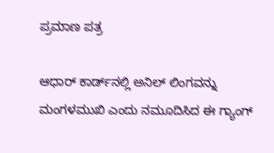ಪ್ರಮಾಣ ಪತ್ರ

ಆಧಾರ್ ಕಾರ್ಡ್‌ನಲ್ಲಿ ಅನಿಲ್‌ ಲಿಂಗವನ್ನು ಮಂಗಳಮುಖಿ ಎಂದು ನಮೂದಿಸಿದ ಈ ಗ್ಯಾಂಗ್‌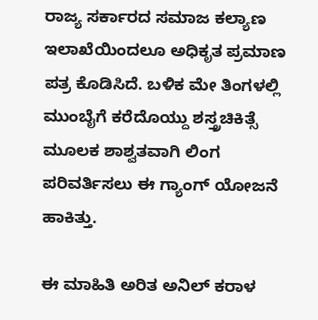ರಾಜ್ಯ ಸರ್ಕಾರದ ಸಮಾಜ ಕಲ್ಯಾಣ ಇಲಾಖೆಯಿಂದಲೂ ಅಧಿಕೃತ ಪ್ರಮಾಣ ಪತ್ರ ಕೊಡಿಸಿದೆ. ಬಳಿಕ ಮೇ ತಿಂಗಳಲ್ಲಿ ಮುಂಬೈಗೆ ಕರೆದೊಯ್ದು ಶಸ್ತ್ರಚಿಕಿತ್ಸೆ ಮೂಲಕ ಶಾಶ್ವತವಾಗಿ ಲಿಂಗ ಪರಿವರ್ತಿಸಲು ಈ ಗ್ಯಾಂಗ್‌ ಯೋಜನೆ ಹಾಕಿತ್ತು.

ಈ ಮಾಹಿತಿ ಅರಿತ ಅನಿಲ್ ಕರಾಳ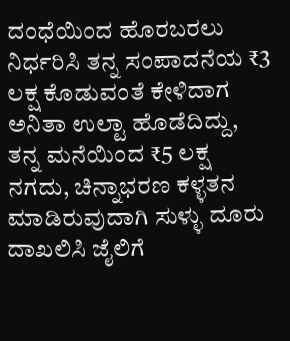ದಂಧೆಯಿಂದ ಹೊರಬರಲು ನಿರ್ಧರಿಸಿ ತನ್ನ ಸಂಪಾದನೆಯ ₹3 ಲಕ್ಷ ಕೊಡುವಂತೆ ಕೇಳಿದಾಗ ಅನಿತಾ ಉಲ್ಟಾ ಹೊಡೆದಿದ್ದು, ತನ್ನ ಮನೆಯಿಂದ ₹5 ಲಕ್ಷ ನಗದು, ಚಿನ್ನಾಭರಣ ಕಳ್ಳತನ ಮಾಡಿರುವುದಾಗಿ ಸುಳ್ಳು ದೂರು ದಾಖಲಿಸಿ ಜೈಲಿಗೆ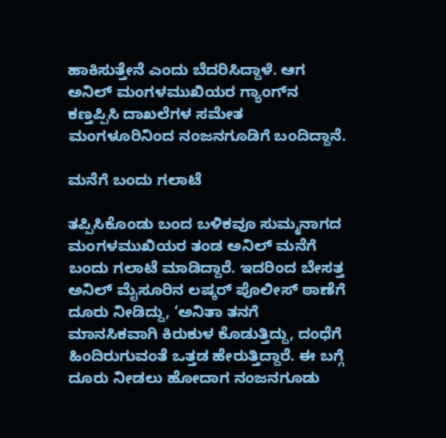ಹಾಕಿಸುತ್ತೇನೆ ಎಂದು ಬೆದರಿಸಿದ್ದಾಳೆ. ಆಗ ಅನಿಲ್ ಮಂಗಳಮುಖಿಯರ ಗ್ಯಾಂಗ್‌ನ ಕಣ್ತಪ್ಪಿಸಿ ದಾಖಲೆಗಳ ಸಮೇತ ಮಂಗಳೂರಿನಿಂದ ನಂಜನಗೂಡಿಗೆ ಬಂದಿದ್ದಾನೆ.

ಮನೆಗೆ ಬಂದು ಗಲಾಟೆ

ತಪ್ಪಿಸಿಕೊಂಡು ಬಂದ ಬಳಿಕವೂ ಸುಮ್ಮನಾಗದ ಮಂಗಳಮುಖಿಯರ ತಂಡ ಅನಿಲ್ ಮನೆಗೆ ಬಂದು ಗಲಾಟೆ ಮಾಡಿದ್ದಾರೆ. ಇದರಿಂದ ಬೇಸತ್ತ ಅನಿಲ್‌ ಮೈಸೂರಿನ ಲಷ್ಕರ್ ಪೊಲೀಸ್ ಠಾಣೆಗೆ ದೂರು ನೀಡಿದ್ದು, ‘ಅನಿತಾ ತನಗೆ ಮಾನಸಿಕವಾಗಿ ಕಿರುಕುಳ ಕೊಡುತ್ತಿದ್ದು, ದಂಧೆಗೆ ಹಿಂದಿರುಗುವಂತೆ ಒತ್ತಡ ಹೇರುತ್ತಿದ್ದಾರೆ. ಈ ಬಗ್ಗೆ ದೂರು ನೀಡಲು ಹೋದಾಗ ನಂಜನಗೂಡು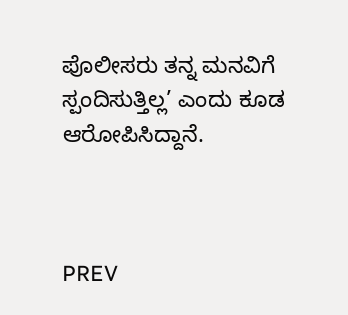ಪೊಲೀಸರು ತನ್ನ ಮನವಿಗೆ ಸ್ಪಂದಿಸುತ್ತಿಲ್ಲ’ ಎಂದು ಕೂಡ ಆರೋಪಿಸಿದ್ದಾನೆ.



PREV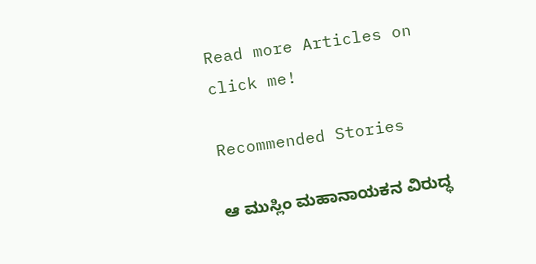Read more Articles on
click me!

Recommended Stories

ಆ ಮುಸ್ಲಿಂ ಮಹಾನಾಯಕನ ವಿರುದ್ಧ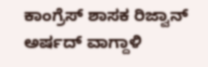ಕಾಂಗ್ರೆಸ್‌ ಶಾಸಕ ರಿಜ್ವಾನ್‌ ಅರ್ಷದ್‌ ವಾಗ್ದಾಳಿ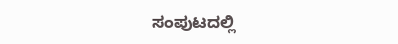ಸಂಪುಟದಲ್ಲಿ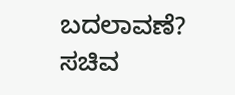ಬದಲಾವಣೆ? ಸಚಿವ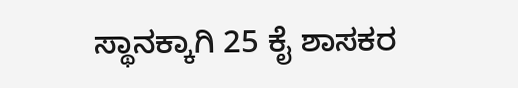ಸ್ಥಾನಕ್ಕಾಗಿ 25 ಕೈ ಶಾಸಕರ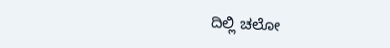ದಿಲ್ಲಿ ಚಲೋ